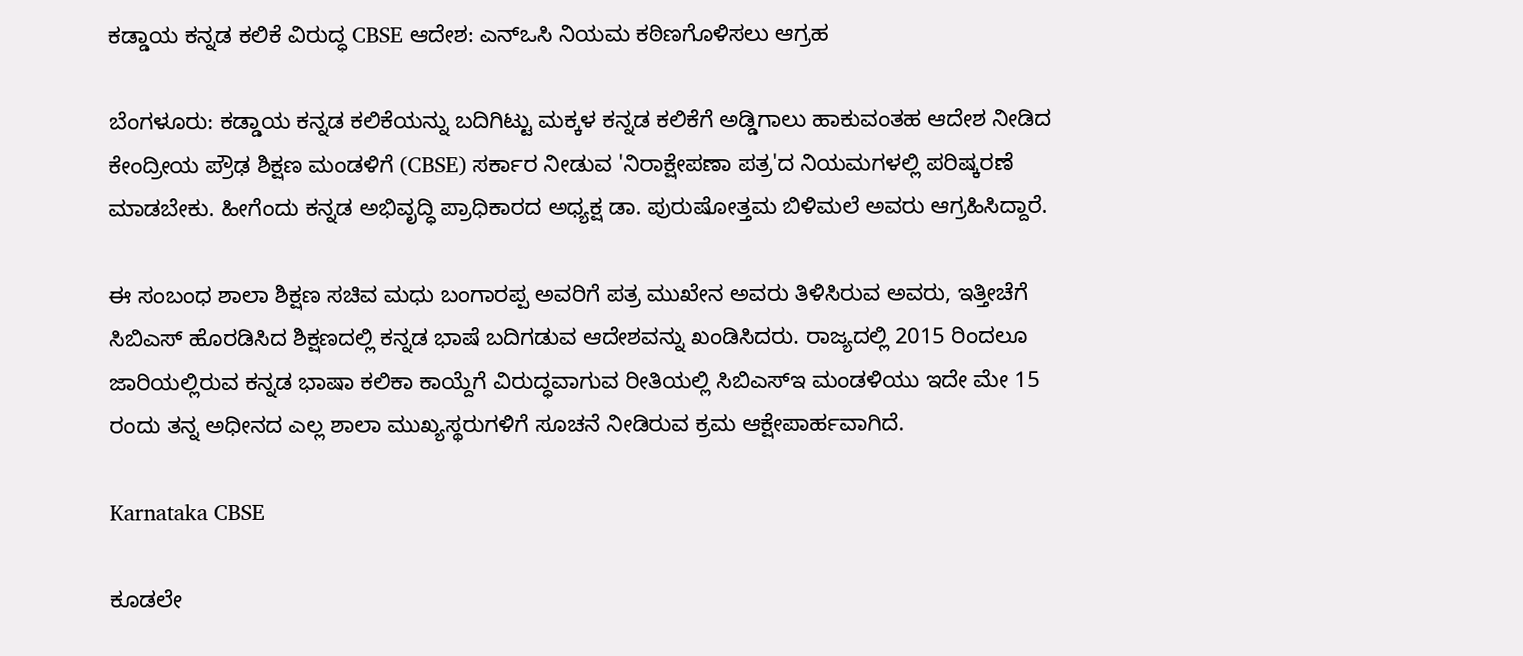ಕಡ್ಡಾಯ ಕನ್ನಡ ಕಲಿಕೆ ವಿರುದ್ಧ CBSE ಆದೇಶ: ಎನ್‌ಒಸಿ ನಿಯಮ ಕಠಿಣಗೊಳಿಸಲು ಆಗ್ರಹ

ಬೆಂಗಳೂರು: ಕಡ್ಡಾಯ ಕನ್ನಡ ಕಲಿಕೆಯನ್ನು ಬದಿಗಿಟ್ಟು ಮಕ್ಕಳ ಕನ್ನಡ ಕಲಿಕೆಗೆ ಅಡ್ಡಿಗಾಲು ಹಾಕುವಂತಹ ಆದೇಶ ನೀಡಿದ ಕೇಂದ್ರೀಯ ಪ್ರೌಢ ಶಿಕ್ಷಣ ಮಂಡಳಿಗೆ (CBSE) ಸರ್ಕಾರ ನೀಡುವ 'ನಿರಾಕ್ಷೇಪಣಾ ಪತ್ರ'ದ ನಿಯಮಗಳಲ್ಲಿ ಪರಿಷ್ಕರಣೆ ಮಾಡಬೇಕು. ಹೀಗೆಂದು ಕನ್ನಡ ಅಭಿವೃದ್ಧಿ ಪ್ರಾಧಿಕಾರದ ಅಧ್ಯಕ್ಷ ಡಾ. ಪುರುಷೋತ್ತಮ ಬಿಳಿಮಲೆ ಅವರು ಆಗ್ರಹಿಸಿದ್ದಾರೆ.

ಈ ಸಂಬಂಧ ಶಾಲಾ ಶಿಕ್ಷಣ ಸಚಿವ ಮಧು ಬಂಗಾರಪ್ಪ ಅವರಿಗೆ ಪತ್ರ ಮುಖೇನ ಅವರು ತಿಳಿಸಿರುವ ಅವರು, ಇತ್ತೀಚೆಗೆ ಸಿಬಿಎಸ್ ಹೊರಡಿಸಿದ ಶಿಕ್ಷಣದಲ್ಲಿ ಕನ್ನಡ ಭಾಷೆ ಬದಿಗಡುವ ಆದೇಶವನ್ನು ಖಂಡಿಸಿದರು. ರಾಜ್ಯದಲ್ಲಿ 2015 ರಿಂದಲೂ ಜಾರಿಯಲ್ಲಿರುವ ಕನ್ನಡ ಭಾಷಾ ಕಲಿಕಾ ಕಾಯ್ದೆಗೆ ವಿರುದ್ಧವಾಗುವ ರೀತಿಯಲ್ಲಿ ಸಿಬಿಎಸ್ಇ ಮಂಡಳಿಯು ಇದೇ ಮೇ 15 ರಂದು ತನ್ನ ಅಧೀನದ ಎಲ್ಲ ಶಾಲಾ ಮುಖ್ಯಸ್ಥರುಗಳಿಗೆ ಸೂಚನೆ ನೀಡಿರುವ ಕ್ರಮ ಆಕ್ಷೇಪಾರ್ಹವಾಗಿದೆ.

Karnataka CBSE

ಕೂಡಲೇ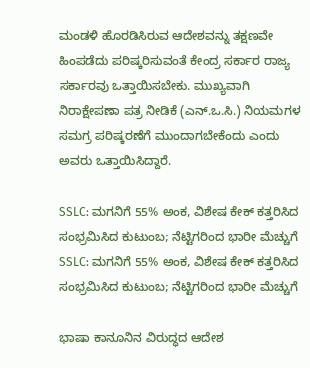ಮಂಡಳಿ ಹೊರಡಿಸಿರುವ ಆದೇಶವನ್ನು ತಕ್ಷಣವೇ ಹಿಂಪಡೆದು ಪರಿಷ್ಕರಿಸುವಂತೆ ಕೇಂದ್ರ ಸರ್ಕಾರ ರಾಜ್ಯ ಸರ್ಕಾರವು ಒತ್ತಾಯಿಸಬೇಕು. ಮುಖ್ಯವಾಗಿ ನಿರಾಕ್ಷೇಪಣಾ ಪತ್ರ ನೀಡಿಕೆ (ಎನ್.ಒ.ಸಿ.) ನಿಯಮಗಳ ಸಮಗ್ರ ಪರಿಷ್ಕರಣೆಗೆ ಮುಂದಾಗಬೇಕೆಂದು ಎಂದು ಅವರು ಒತ್ತಾಯಿಸಿದ್ದಾರೆ.

SSLC: ಮಗನಿಗೆ 55% ಅಂಕ, ವಿಶೇಷ ಕೇಕ್ ಕತ್ತರಿಸಿದ ಸಂಭ್ರಮಿಸಿದ ಕುಟುಂಬ; ನೆಟ್ಟಿಗರಿಂದ ಭಾರೀ ಮೆಚ್ಚುಗೆ
SSLC: ಮಗನಿಗೆ 55% ಅಂಕ, ವಿಶೇಷ ಕೇಕ್ ಕತ್ತರಿಸಿದ ಸಂಭ್ರಮಿಸಿದ ಕುಟುಂಬ; ನೆಟ್ಟಿಗರಿಂದ ಭಾರೀ ಮೆಚ್ಚುಗೆ

ಭಾಷಾ ಕಾನೂನಿನ ವಿರುದ್ಧದ ಆದೇಶ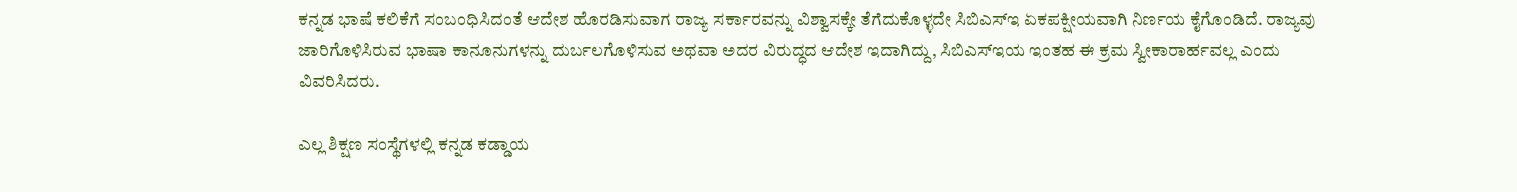ಕನ್ನಡ ಭಾಷೆ ಕಲಿಕೆಗೆ ಸಂಬಂಧಿಸಿದಂತೆ ಆದೇಶ ಹೊರಡಿಸುವಾಗ ರಾಜ್ಯ ಸರ್ಕಾರವನ್ನು ವಿಶ್ವಾಸಕ್ಕೇ ತೆಗೆದುಕೊಳ್ಳದೇ ಸಿಬಿಎಸ್ಇ ಏಕಪಕ್ಷೀಯವಾಗಿ ನಿರ್ಣಯ ಕೈಗೊಂಡಿದೆ. ರಾಜ್ಯವು ಜಾರಿಗೊಳಿಸಿರುವ ಭಾಷಾ ಕಾನೂನುಗಳನ್ನು ದುರ್ಬಲಗೊಳಿಸುವ ಅಥವಾ ಅದರ ವಿರುದ್ಧದ ಆದೇಶ ಇದಾಗಿದ್ದು, ಸಿಬಿಎಸ್‌ಇಯ ಇಂತಹ ಈ ಕ್ರಮ ಸ್ವೀಕಾರಾರ್ಹವಲ್ಲ ಎಂದು ವಿವರಿಸಿದರು.

ಎಲ್ಲ ಶಿಕ್ಷಣ ಸಂಸ್ಥೆಗಳಲ್ಲಿ ಕನ್ನಡ ಕಡ್ಡಾಯ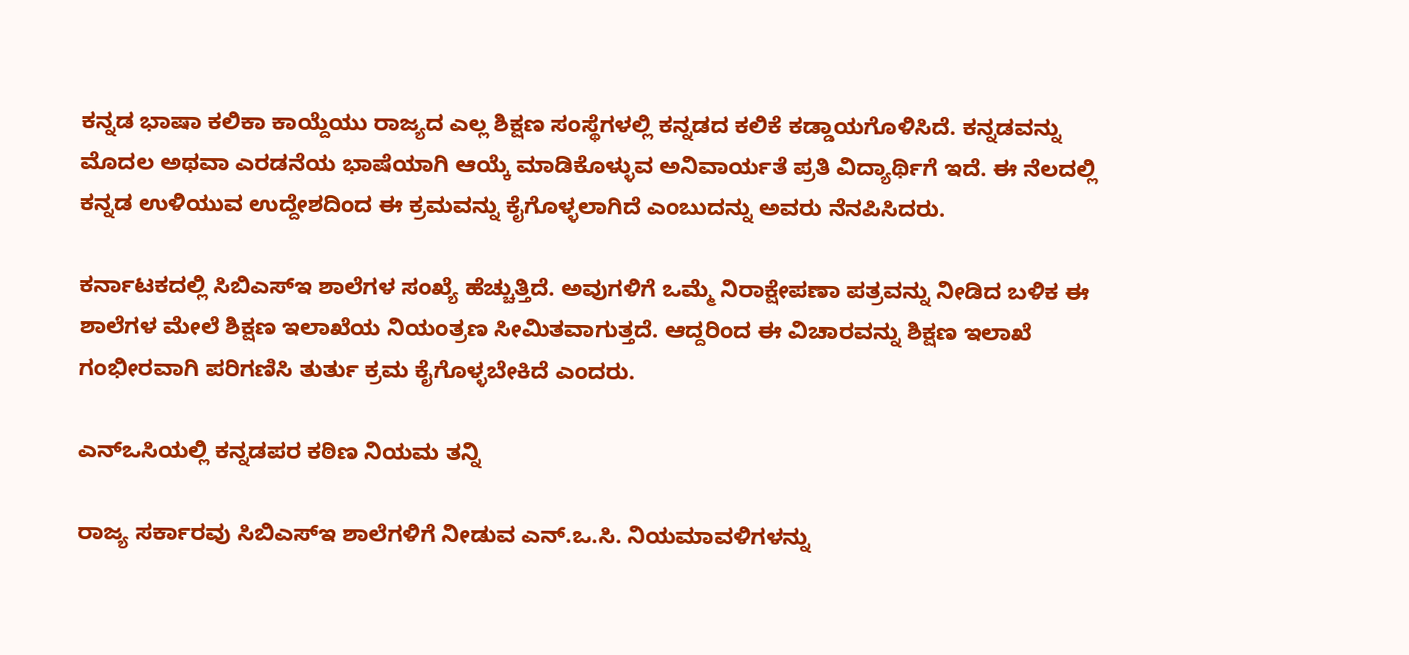ಕನ್ನಡ ಭಾಷಾ ಕಲಿಕಾ ಕಾಯ್ದೆಯು ರಾಜ್ಯದ ಎಲ್ಲ ಶಿಕ್ಷಣ ಸಂಸ್ಥೆಗಳಲ್ಲಿ ಕನ್ನಡದ ಕಲಿಕೆ ಕಡ್ಡಾಯಗೊಳಿಸಿದೆ. ಕನ್ನಡವನ್ನು ಮೊದಲ ಅಥವಾ ಎರಡನೆಯ ಭಾಷೆಯಾಗಿ ಆಯ್ಕೆ ಮಾಡಿಕೊಳ್ಳುವ ಅನಿವಾರ್ಯತೆ ಪ್ರತಿ ವಿದ್ಯಾರ್ಥಿಗೆ ಇದೆ. ಈ ನೆಲದಲ್ಲಿ ಕನ್ನಡ ಉಳಿಯುವ ಉದ್ದೇಶದಿಂದ ಈ ಕ್ರಮವನ್ನು ಕೈಗೊಳ್ಳಲಾಗಿದೆ ಎಂಬುದನ್ನು ಅವರು ನೆನಪಿಸಿದರು.

ಕರ್ನಾಟಕದಲ್ಲಿ ಸಿಬಿಎಸ್‌ಇ ಶಾಲೆಗಳ ಸಂಖ್ಯೆ ಹೆಚ್ಚುತ್ತಿದೆ. ಅವುಗಳಿಗೆ ಒಮ್ಮೆ ನಿರಾಕ್ಷೇಪಣಾ ಪತ್ರವನ್ನು ನೀಡಿದ ಬಳಿಕ ಈ ಶಾಲೆಗಳ ಮೇಲೆ ಶಿಕ್ಷಣ ಇಲಾಖೆಯ ನಿಯಂತ್ರಣ ಸೀಮಿತವಾಗುತ್ತದೆ. ಆದ್ದರಿಂದ ಈ ವಿಚಾರವನ್ನು ಶಿಕ್ಷಣ ಇಲಾಖೆ ಗಂಭೀರವಾಗಿ ಪರಿಗಣಿಸಿ ತುರ್ತು ಕ್ರಮ ಕೈಗೊಳ್ಳಬೇಕಿದೆ ಎಂದರು.

ಎನ್‌ಒಸಿಯಲ್ಲಿ ಕನ್ನಡಪರ ಕಠಿಣ ನಿಯಮ ತನ್ನಿ

ರಾಜ್ಯ ಸರ್ಕಾರವು ಸಿಬಿಎಸ್‌ಇ ಶಾಲೆಗಳಿಗೆ ನೀಡುವ ಎನ್.ಒ.ಸಿ. ನಿಯಮಾವಳಿಗಳನ್ನು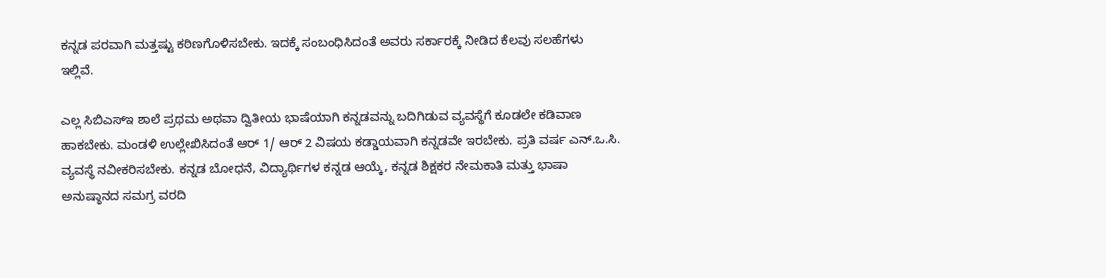ಕನ್ನಡ ಪರವಾಗಿ ಮತ್ತಷ್ಟು ಕಠಿಣಗೊಳಿಸಬೇಕು. ಇದಕ್ಕೆ ಸಂಬಂಧಿಸಿದಂತೆ ಅವರು ಸರ್ಕಾರಕ್ಕೆ ನೀಡಿದ ಕೆಲವು ಸಲಹೆಗಳು ಇಲ್ಲಿವೆ.

ಎಲ್ಲ ಸಿಬಿಎಸ್‌ಇ ಶಾಲೆ ಪ್ರಥಮ ಅಥವಾ ದ್ವಿತೀಯ ಭಾಷೆಯಾಗಿ ಕನ್ನಡವನ್ನು ಬದಿಗಿಡುವ ವ್ಯವಸ್ಥೆಗೆ ಕೂಡಲೇ ಕಡಿವಾಣ ಹಾಕಬೇಕು. ಮಂಡಳಿ ಉಲ್ಲೇಖಿಸಿದಂತೆ ಆರ್ 1/ ಆರ್ 2 ವಿಷಯ ಕಡ್ಡಾಯವಾಗಿ ಕನ್ನಡವೇ ಇರಬೇಕು. ಪ್ರತಿ ವರ್ಷ ಎನ್.ಒ.ಸಿ. ವ್ಯವಸ್ಥೆ ನವೀಕರಿಸಬೇಕು. ಕನ್ನಡ ಬೋಧನೆ, ವಿದ್ಯಾರ್ಥಿಗಳ ಕನ್ನಡ ಆಯ್ಕೆ, ಕನ್ನಡ ಶಿಕ್ಷಕರ ನೇಮಕಾತಿ ಮತ್ತು ಭಾಷಾ ಅನುಷ್ಠಾನದ ಸಮಗ್ರ ವರದಿ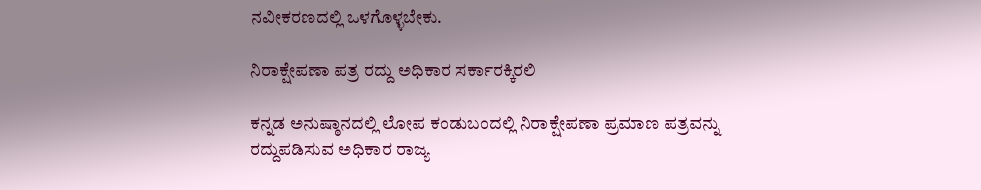ನವೀಕರಣದಲ್ಲಿ ಒಳಗೊಳ್ಳಬೇಕು.

ನಿರಾಕ್ಷೇಪಣಾ ಪತ್ರ ರದ್ದು ಅಧಿಕಾರ ಸರ್ಕಾರಕ್ಕಿರಲಿ

ಕನ್ನಡ ಅನುಷ್ಠಾನದಲ್ಲಿ ಲೋಪ ಕಂಡುಬಂದಲ್ಲಿ ನಿರಾಕ್ಷೇಪಣಾ ಪ್ರಮಾಣ ಪತ್ರವನ್ನು ರದ್ದುಪಡಿಸುವ ಅಧಿಕಾರ ರಾಜ್ಯ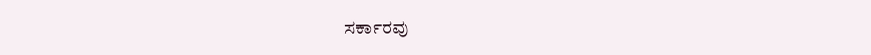ಸರ್ಕಾರವು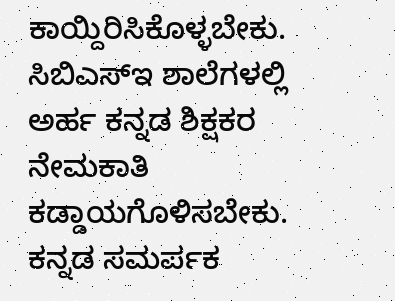ಕಾಯ್ದಿರಿಸಿಕೊಳ್ಳಬೇಕು. ಸಿಬಿಎಸ್‌ಇ ಶಾಲೆಗಳಲ್ಲಿ ಅರ್ಹ ಕನ್ನಡ ಶಿಕ್ಷಕರ ನೇಮಕಾತಿ ಕಡ್ಡಾಯಗೊಳಿಸಬೇಕು. ಕನ್ನಡ ಸಮರ್ಪಕ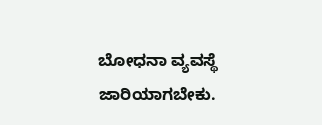ಬೋಧನಾ ವ್ಯವಸ್ಥೆ ಜಾರಿಯಾಗಬೇಕು.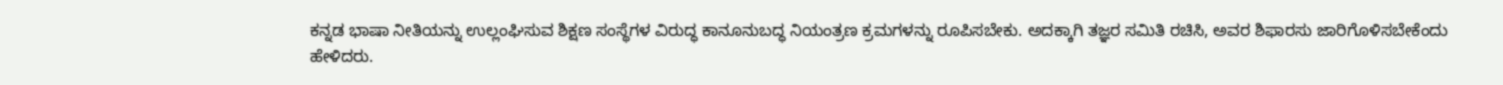ಕನ್ನಡ ಭಾಷಾ ನೀತಿಯನ್ನು ಉಲ್ಲಂಘಿಸುವ ಶಿಕ್ಷಣ ಸಂಸ್ಥೆಗಳ ವಿರುದ್ಧ ಕಾನೂನುಬದ್ಧ ನಿಯಂತ್ರಣ ಕ್ರಮಗಳನ್ನು ರೂಪಿಸಬೇಕು. ಅದಕ್ಕಾಗಿ ತಜ್ಞರ ಸಮಿತಿ ರಚಿಸಿ, ಅವರ ಶಿಫಾರಸು ಜಾರಿಗೊಳಿಸಬೇಕೆಂದು ಹೇಳಿದರು.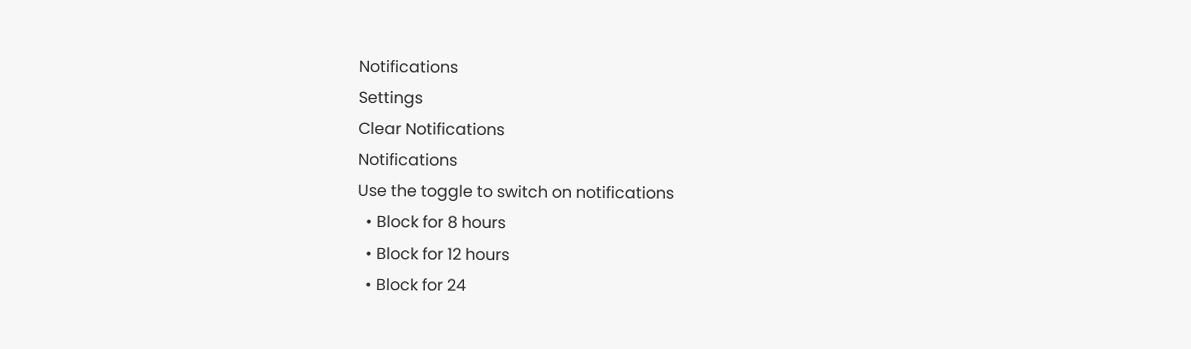Notifications
Settings
Clear Notifications
Notifications
Use the toggle to switch on notifications
  • Block for 8 hours
  • Block for 12 hours
  • Block for 24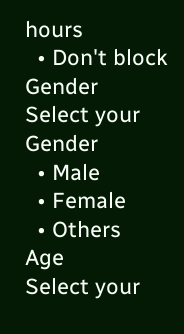hours
  • Don't block
Gender
Select your Gender
  • Male
  • Female
  • Others
Age
Select your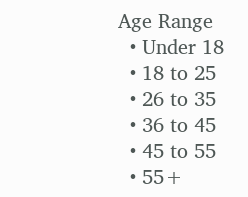Age Range
  • Under 18
  • 18 to 25
  • 26 to 35
  • 36 to 45
  • 45 to 55
  • 55+